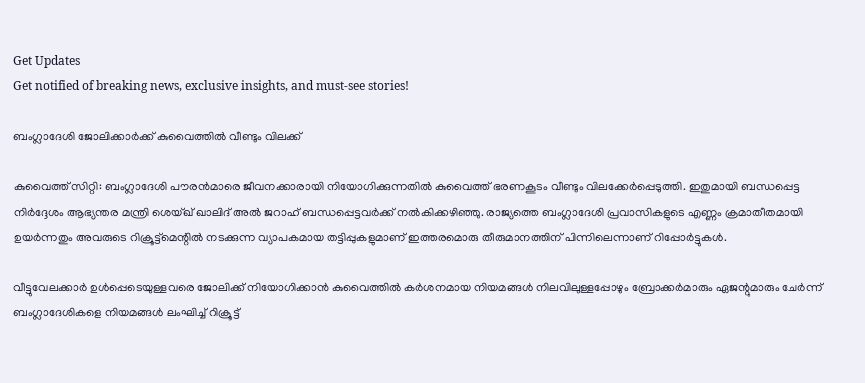Get Updates
Get notified of breaking news, exclusive insights, and must-see stories!

ബംഗ്ലാദേശി ജോലിക്കാര്‍ക്ക് കുവൈത്തില്‍ വീണ്ടും വിലക്ക്

കുവൈത്ത് സിറ്റി: ബംഗ്ലാദേശി പൗരന്‍മാരെ ജീവനക്കാരായി നിയോഗിക്കുന്നതില്‍ കുവൈത്ത് ഭരണകൂടം വീണ്ടും വിലക്കേര്‍പ്പെടുത്തി. ഇതുമായി ബന്ധപ്പെട്ട നിര്‍ദ്ദേശം ആഭ്യന്തര മന്ത്രി ശെയ്ഖ് ഖാലിദ് അല്‍ ജറാഹ് ബന്ധപ്പെട്ടവര്‍ക്ക് നല്‍കിക്കഴിഞ്ഞു. രാജ്യത്തെ ബംഗ്ലാദേശി പ്രവാസികളുടെ എണ്ണം ക്രമാതീതമായി ഉയര്‍ന്നതും അവരുടെ റിക്രൂട്ട്‌മെന്റില്‍ നടക്കുന്ന വ്യാപകമായ തട്ടിപ്പുകളുമാണ് ഇത്തരമൊരു തീരുമാനത്തിന് പിന്നിലെന്നാണ് റിപ്പോര്‍ട്ടുകള്‍.

വീട്ടുവേലക്കാര്‍ ഉള്‍പ്പെടെയുള്ളവരെ ജോലിക്ക് നിയോഗിക്കാന്‍ കുവൈത്തില്‍ കര്‍ശനമായ നിയമങ്ങള്‍ നിലവിലുള്ളപ്പോഴും ബ്രോക്കര്‍മാരും ഏജന്റുമാരും ചേര്‍ന്ന് ബംഗ്ലാദേശികളെ നിയമങ്ങള്‍ ലംഘിച്ച് റിക്രൂട്ട്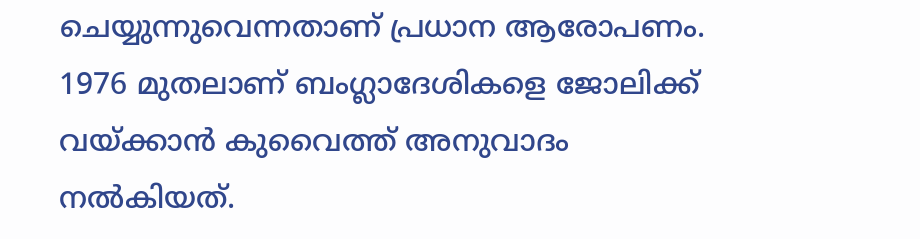ചെയ്യുന്നുവെന്നതാണ് പ്രധാന ആരോപണം. 1976 മുതലാണ് ബംഗ്ലാദേശികളെ ജോലിക്ക് വയ്ക്കാന്‍ കുവൈത്ത് അനുവാദം നല്‍കിയത്.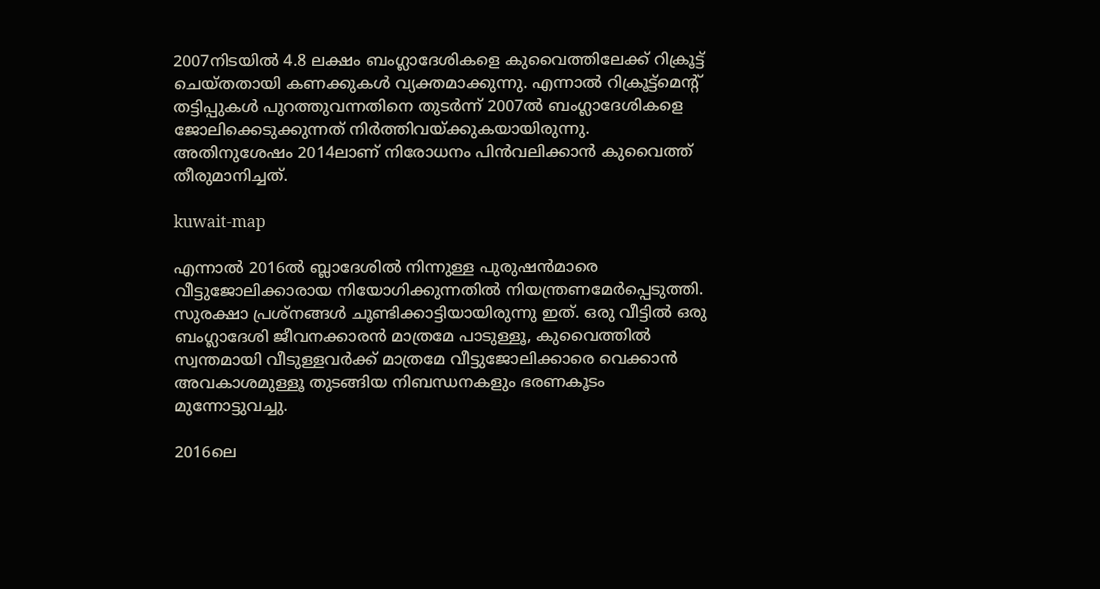2007നിടയില്‍ 4.8 ലക്ഷം ബംഗ്ലാദേശികളെ കുവൈത്തിലേക്ക് റിക്രൂട്ട് ചെയ്തതായി കണക്കുകള്‍ വ്യക്തമാക്കുന്നു. എന്നാല്‍ റിക്രൂട്ട്‌മെന്റ് തട്ടിപ്പുകള്‍ പുറത്തുവന്നതിനെ തുടര്‍ന്ന് 2007ല്‍ ബംഗ്ലാദേശികളെ ജോലിക്കെടുക്കുന്നത് നിര്‍ത്തിവയ്ക്കുകയായിരുന്നു. അതിനുശേഷം 2014ലാണ് നിരോധനം പിന്‍വലിക്കാന്‍ കുവൈത്ത് തീരുമാനിച്ചത്.

kuwait-map

എന്നാല്‍ 2016ല്‍ ബ്ലാദേശില്‍ നിന്നുള്ള പുരുഷന്‍മാരെ വീട്ടുജോലിക്കാരായ നിയോഗിക്കുന്നതില്‍ നിയന്ത്രണമേര്‍പ്പെടുത്തി. സുരക്ഷാ പ്രശ്‌നങ്ങള്‍ ചൂണ്ടിക്കാട്ടിയായിരുന്നു ഇത്. ഒരു വീട്ടില്‍ ഒരു ബംഗ്ലാദേശി ജീവനക്കാരന്‍ മാത്രമേ പാടുള്ളൂ, കുവൈത്തില്‍ സ്വന്തമായി വീടുള്ളവര്‍ക്ക് മാത്രമേ വീട്ടുജോലിക്കാരെ വെക്കാന്‍ അവകാശമുള്ളൂ തുടങ്ങിയ നിബന്ധനകളും ഭരണകൂടം മുന്നോട്ടുവച്ചു.

2016ലെ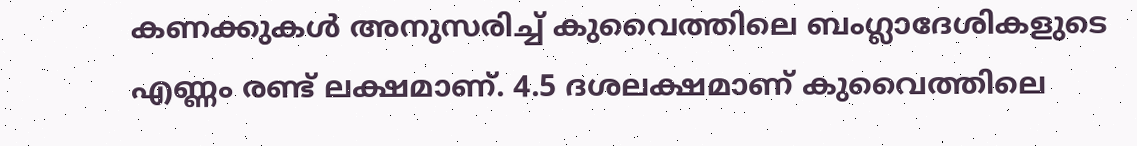കണക്കുകള്‍ അനുസരിച്ച് കുവൈത്തിലെ ബംഗ്ലാദേശികളുടെ എണ്ണം രണ്ട് ലക്ഷമാണ്. 4.5 ദശലക്ഷമാണ് കുവൈത്തിലെ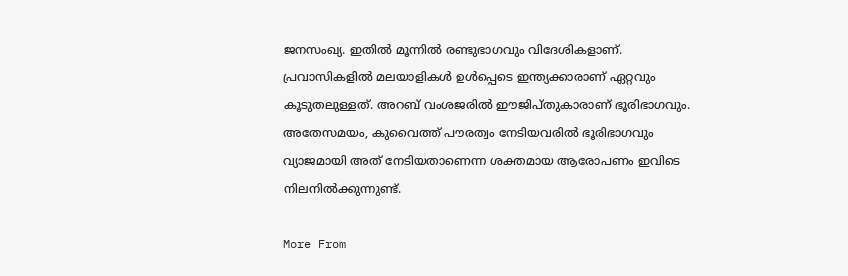ജനസംഖ്യ. ഇതില്‍ മൂന്നില്‍ രണ്ടുഭാഗവും വിദേശികളാണ്. പ്രവാസികളില്‍ മലയാളികള്‍ ഉള്‍പ്പെടെ ഇന്ത്യക്കാരാണ് ഏറ്റവും കൂടുതലുള്ളത്. അറബ് വംശജരില്‍ ഈജിപ്തുകാരാണ് ഭൂരിഭാഗവും. അതേസമയം, കുവൈത്ത് പൗരത്വം നേടിയവരില്‍ ഭൂരിഭാഗവും വ്യാജമായി അത് നേടിയതാണെന്ന ശക്തമായ ആരോപണം ഇവിടെ നിലനില്‍ക്കുന്നുണ്ട്.

More From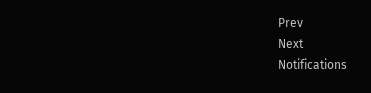Prev
Next
Notifications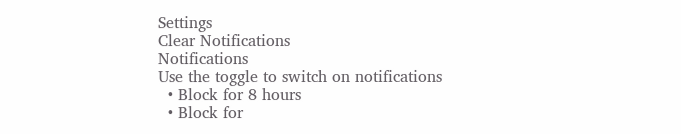Settings
Clear Notifications
Notifications
Use the toggle to switch on notifications
  • Block for 8 hours
  • Block for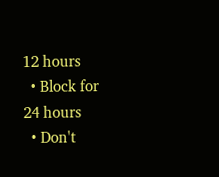12 hours
  • Block for 24 hours
  • Don't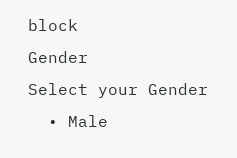block
Gender
Select your Gender
  • Male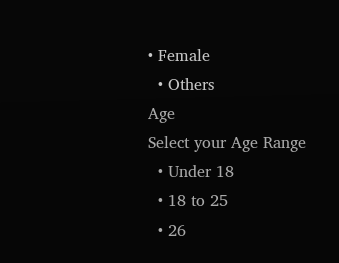• Female
  • Others
Age
Select your Age Range
  • Under 18
  • 18 to 25
  • 26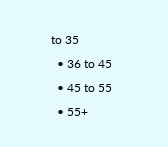to 35
  • 36 to 45
  • 45 to 55
  • 55+